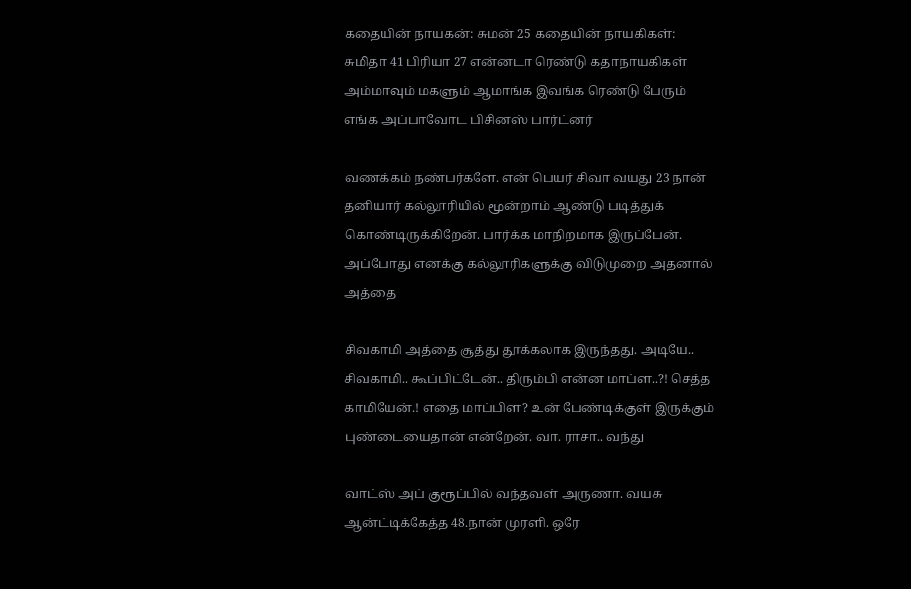கதையின் நாயகன்: சுமன் 25 கதையின் நாயகிகள்: சுமிதா 41 பிரியா 27 என்னடா ரெண்டு கதாநாயகிகள் அம்மாவும் மகளும் ஆமாங்க இவங்க ரெண்டு பேரும் எங்க அப்பாவோட பிசினஸ் பார்ட்னர்

வணக்கம் நண்பர்களே. என் பெயர் சிவா வயது 23 நான் தனியார் கல்லூரியில் மூன்றாம் ஆண்டு படித்துக் கொண்டிருக்கிறேன். பார்க்க மாநிறமாக இருப்பேன். அப்போது எனக்கு கல்லூரிகளுக்கு விடுமுறை அதனால் அத்தை

சிவகாமி அத்தை சூத்து தூக்கலாக இருந்தது. அடியே.. சிவகாமி.. கூப்பிட்டேன்.. திரும்பி என்ன மாப்ள..?! செத்த காமியேன்.! எதை மாப்பிள? உன் பேண்டிக்குள் இருக்கும் புண்டையைதான் என்றேன். வா. ராசா.. வந்து

வாட்ஸ் அப் குரூப்பில் வந்தவள் அருணா. வயசு ஆன்ட்டிக்கேத்த 48.நான் முரளி. ஒரே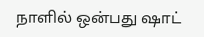நாளில் ஒன்பது ஷாட்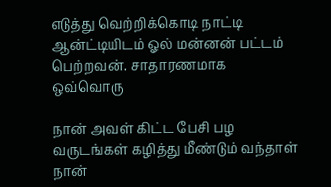எடுத்து வெற்றிக்கொடி நாட்டி ஆன்ட்டியிடம் ஓல் மன்னன் பட்டம் பெற்றவன். சாதாரணமாக ஒவ்வொரு

நான் அவள் கிட்ட பேசி பழ வருடங்கள் கழித்து மீண்டும் வந்தாள் நான்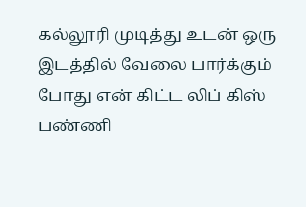கல்லூரி முடித்து உடன் ஒரு இடத்தில் வேலை பார்க்கும் போது என் கிட்ட லிப் கிஸ் பண்ணி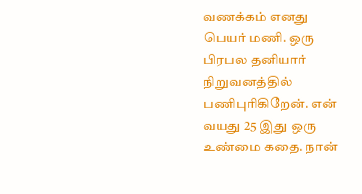வணக்கம் எனது பெயர் மணி. ஒரு பிரபல தனியார் நிறுவனத்தில் பணிபுரிகிறேன். என் வயது 25 இது ஒரு உண்மை கதை. நான்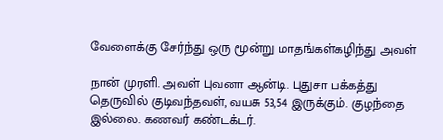வேளைக்கு சேர்ந்து ஒரு மூன்று மாதங்கள்கழிந்து அவள்

நான் முரளி. அவள் புவனா ஆன்டி. புதுசா பக்கத்து தெருவில் குடிவந்தவள், வயசு 53,54 இருக்கும். குழந்தை இல்லை. கணவர் கண்டக்டர்.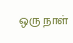ஒரு நாள்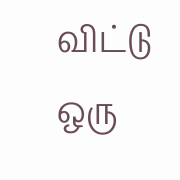விட்டு ஒரு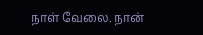நாள் வேலை. நான்